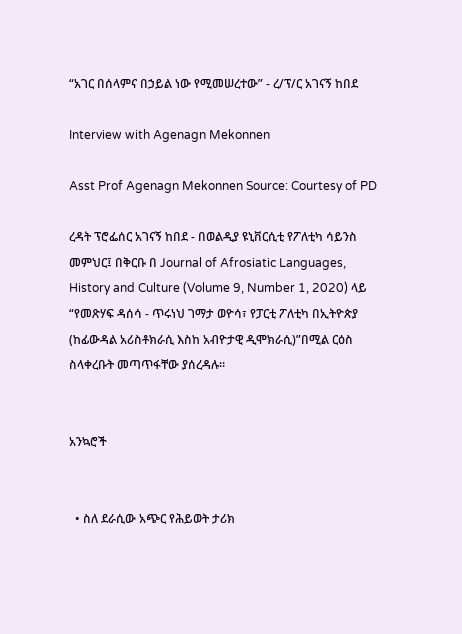“አገር በሰላምና በኃይል ነው የሚመሠረተው” - ረ/ፕ/ር አገናኝ ከበደ

Interview with Agenagn Mekonnen

Asst Prof Agenagn Mekonnen Source: Courtesy of PD

ረዳት ፕሮፌሰር አገናኝ ከበደ - በወልዲያ ዩኒቨርሲቲ የፖለቲካ ሳይንስ መምህር፤ በቅርቡ በ Journal of Afrosiatic Languages, History and Culture (Volume 9, Number 1, 2020) ላይ “የመጽሃፍ ዳሰሳ - ጥሩነህ ገማታ ወዮሳ፣ የፓርቲ ፖለቲካ በኢትዮጵያ (ከፊውዳል አሪስቶክራሲ እስከ አብዮታዊ ዲሞክራሲ)”በሚል ርዕስ ስላቀረቡት መጣጥፋቸው ያሰረዳሉ።


አንኳሮች


  • ስለ ደራሲው አጭር የሕይወት ታሪክ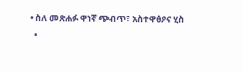• ስለ መጽሐፉ ዋነኛ ጭብጥ፣ አስተዋፅዖና ሂስ
  •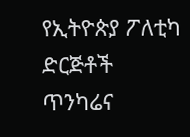የኢትዮጵያ ፖለቲካ ድርጅቶች ጥንካሬና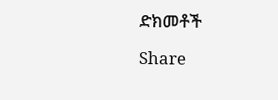ድክመቶች

Share